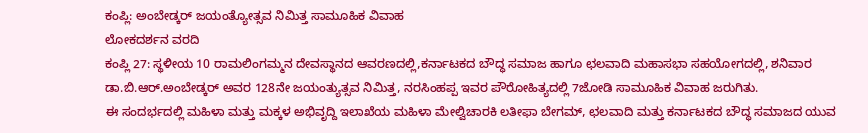ಕಂಪ್ಲಿ: ಅಂಬೇಡ್ಕರ್ ಜಯಂತ್ಯೋತ್ಸವ ನಿಮಿತ್ತ ಸಾಮೂಹಿಕ ವಿವಾಹ
ಲೋಕದರ್ಶನ ವರದಿ
ಕಂಪ್ಲಿ 27: ಸ್ಥಳೀಯ 10 ರಾಮಲಿಂಗಮ್ಮನ ದೇವಸ್ಥಾನದ ಆವರಣದಲ್ಲಿ,ಕರ್ನಾಟಕದ ಬೌದ್ಧ ಸಮಾಜ ಹಾಗೂ ಛಲವಾದಿ ಮಹಾಸಭಾ ಸಹಯೋಗದಲ್ಲಿ, ಶನಿವಾರ ಡಾ.ಬಿ.ಆರ್.ಅಂಬೇಡ್ಕರ್ ಅವರ 128ನೇ ಜಯಂತ್ಯುತ್ಸವ ನಿಮಿತ್ತ, ನರಸಿಂಹಪ್ಪ ಇವರ ಪೌರೋಹಿತ್ಯದಲ್ಲಿ 7ಜೋಡಿ ಸಾಮೂಹಿಕ ವಿವಾಹ ಜರುಗಿತು.
ಈ ಸಂದರ್ಭದಲ್ಲಿ ಮಹಿಳಾ ಮತ್ತು ಮಕ್ಕಳ ಅಭಿವೃದ್ದಿ ಇಲಾಖೆಯ ಮಹಿಳಾ ಮೇಲ್ವಿಚಾರಕಿ ಲತೀಫಾ ಬೇಗಮ್, ಛಲವಾದಿ ಮತ್ತು ಕರ್ನಾಟಕದ ಬೌದ್ಧ ಸಮಾಜದ ಯುವ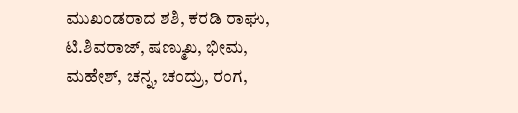ಮುಖಂಡರಾದ ಶಶಿ, ಕರಡಿ ರಾಘು, ಟಿ.ಶಿವರಾಜ್, ಷಣ್ಮುಖ, ಭೀಮ, ಮಹೇಶ್, ಚನ್ನ, ಚಂದ್ರು, ರಂಗ,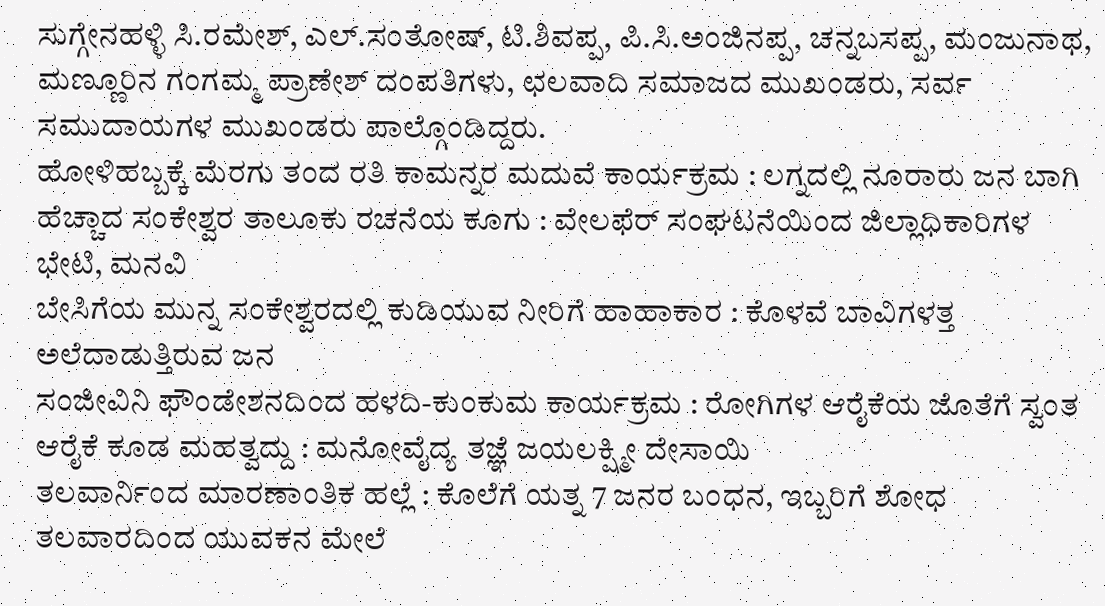ಸುಗ್ಗೇನಹಳ್ಳಿ ಸಿ.ರಮೇಶ್, ಎಲ್.ಸಂತೋಷ್, ಟಿ.ಶಿವಪ್ಪ, ಪಿ.ಸಿ.ಅಂಜಿನಪ್ಪ, ಚನ್ನಬಸಪ್ಪ, ಮಂಜುನಾಥ, ಮಣ್ಣೂರಿನ ಗಂಗಮ್ಮ ಪ್ರಾಣೇಶ್ ದಂಪತಿಗಳು, ಛಲವಾದಿ ಸಮಾಜದ ಮುಖಂಡರು, ಸರ್ವ ಸಮುದಾಯಗಳ ಮುಖಂಡರು ಪಾಲ್ಗೊಂಡಿದ್ದರು.
ಹೋಳಿಹಬ್ಬಕ್ಕೆ ಮೆರಗು ತಂದ ರತಿ ಕಾಮನ್ನರ ಮದುವೆ ಕಾರ್ಯಕ್ರಮ : ಲಗ್ನದಲ್ಲಿ ನೂರಾರು ಜನ ಬಾಗಿ
ಹೆಚ್ಚಾದ ಸಂಕೇಶ್ವರ ತಾಲೂಕು ರಚನೆಯ ಕೂಗು : ವೇಲಫೆರ್ ಸಂಘಟನೆಯಿಂದ ಜಿಲ್ಲಾಧಿಕಾರಿಗಳ ಭೇಟಿ, ಮನವಿ
ಬೇಸಿಗೆಯ ಮುನ್ನ ಸಂಕೇಶ್ವರದಲ್ಲಿ ಕುಡಿಯುವ ನೀರಿಗೆ ಹಾಹಾಕಾರ : ಕೊಳವೆ ಬಾವಿಗಳತ್ತ ಅಲೆದಾಡುತ್ತಿರುವ ಜನ
ಸಂಜೀವಿನಿ ಫೌಂಡೇಶನದಿಂದ ಹಳದಿ-ಕುಂಕುಮ ಕಾರ್ಯಕ್ರಮ : ರೋಗಿಗಳ ಆರೈಕೆಯ ಜೊತೆಗೆ ಸ್ವಂತ ಆರೈಕೆ ಕೂಡ ಮಹತ್ವದ್ದು : ಮನೋವೈದ್ಯ ತಜ್ಞೆ ಜಯಲಕ್ಷ್ಮೀ ದೇಸಾಯಿ
ತಲವಾರ್ನಿಂದ ಮಾರಣಾಂತಿಕ ಹಲ್ಲೆ : ಕೊಲೆಗೆ ಯತ್ನ 7 ಜನರ ಬಂಧನ, ಇಬ್ಬರಿಗೆ ಶೋಧ
ತಲವಾರದಿಂದ ಯುವಕನ ಮೇಲೆ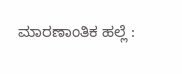ಮಾರಣಾಂತಿಕ ಹಲ್ಲೆ :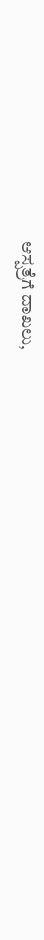ಆಸ್ಪತ್ರೆಗೆ ದಾಖಲು,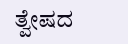ತ್ವೇಷದ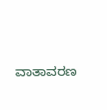ವಾತಾವರಣ